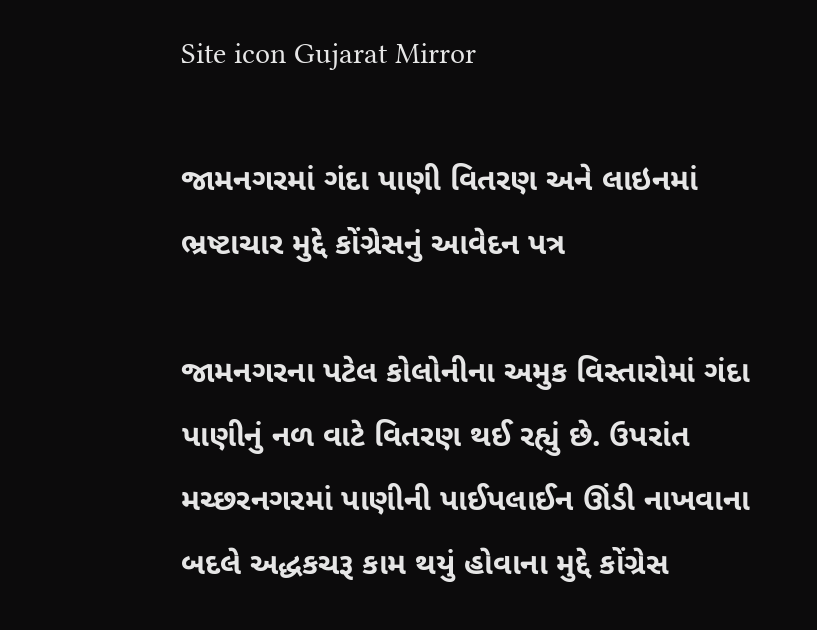Site icon Gujarat Mirror

જામનગરમાં ગંદા પાણી વિતરણ અને લાઇનમાં ભ્રષ્ટાચાર મુદ્દે કોંગ્રેસનું આવેદન પત્ર

જામનગરના પટેલ કોલોનીના અમુક વિસ્તારોમાં ગંદા પાણીનું નળ વાટે વિતરણ થઈ રહ્યું છે. ઉપરાંત મચ્છરનગરમાં પાણીની પાઈપલાઈન ઊંડી નાખવાના બદલે અદ્ધકચરૂ કામ થયું હોવાના મુદ્દે કોંગ્રેસ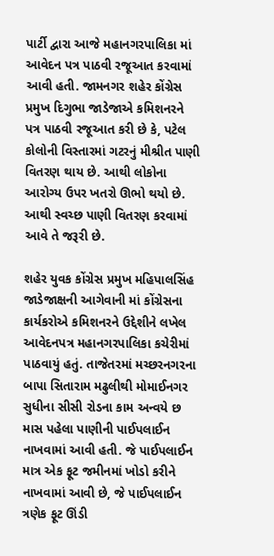પાર્ટી દ્વારા આજે મહાનગરપાલિકા માં આવેદન પત્ર પાઠવી રજૂઆત કરવામાં આવી હતી. જામનગર શહેર કોંગ્રેસ પ્રમુખ દિગુભા જાડેજાએ કમિશનરને પત્ર પાઠવી રજૂઆત કરી છે કે, પટેલ કોલોની વિસ્તારમાં ગટરનું મીશ્રીત પાણી વિતરણ થાય છે. આથી લોકોના આરોગ્ય ઉપર ખતરો ઊભો થયો છે. આથી સ્વચ્છ પાણી વિતરણ કરવામાં આવે તે જરૂરી છે.

શહેર યુવક કોંગ્રેસ પ્રમુખ મહિપાલસિંહ જાડેજાક્ષની આગેવાની માં કોંગ્રેસના કાર્યકરોએ કમિશનરને ઉદ્દેશીને લખેલ આવેદનપત્ર મહાનગરપાલિકા કચેરીમાં પાઠવાયું હતું. તાજેતરમાં મચ્છરનગરના બાપા સિતારામ મઢુલીથી મોમાઈનગર સુધીના સીસી રોડના કામ અન્વયે છ માસ પહેલા પાણીની પાઈપલાઈન નાખવામાં આવી હતી. જે પાઈપલાઈન માત્ર એક ફૂટ જમીનમાં ખોડો કરીને નાખવામાં આવી છે, જે પાઈપલાઈન ત્રણેક ફૂટ ઊંડી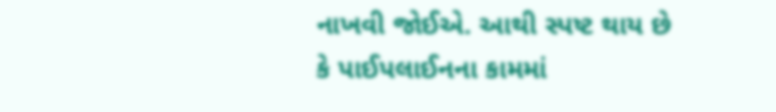નાખવી જોઈએ. આથી સ્પષ્ટ થાય છે કે પાઈપલાઈનના કામમાં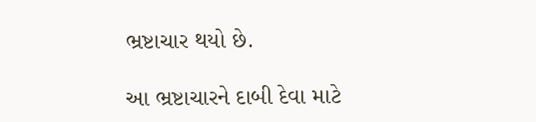ભ્રષ્ટાચાર થયો છે.

આ ભ્રષ્ટાચારને દાબી દેવા માટે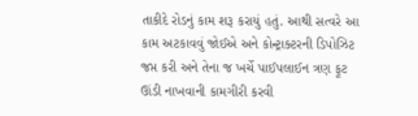તાકીદે રોડનું કામ શરૂ કરાયું હતું. આથી સત્વરે આ કામ અટકાવવું જોઈએ અને કોન્ટ્રાક્ટરની ડિપોઝિટ જપ્ત કરી અને તેના જ ખર્ચે પાઈપલાઈન ત્રણ ફૂટ ઊંડી નાખવાની કામગીરી કરવી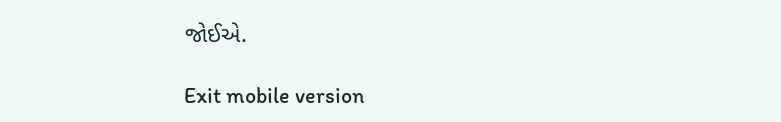જોઈએ.

Exit mobile version